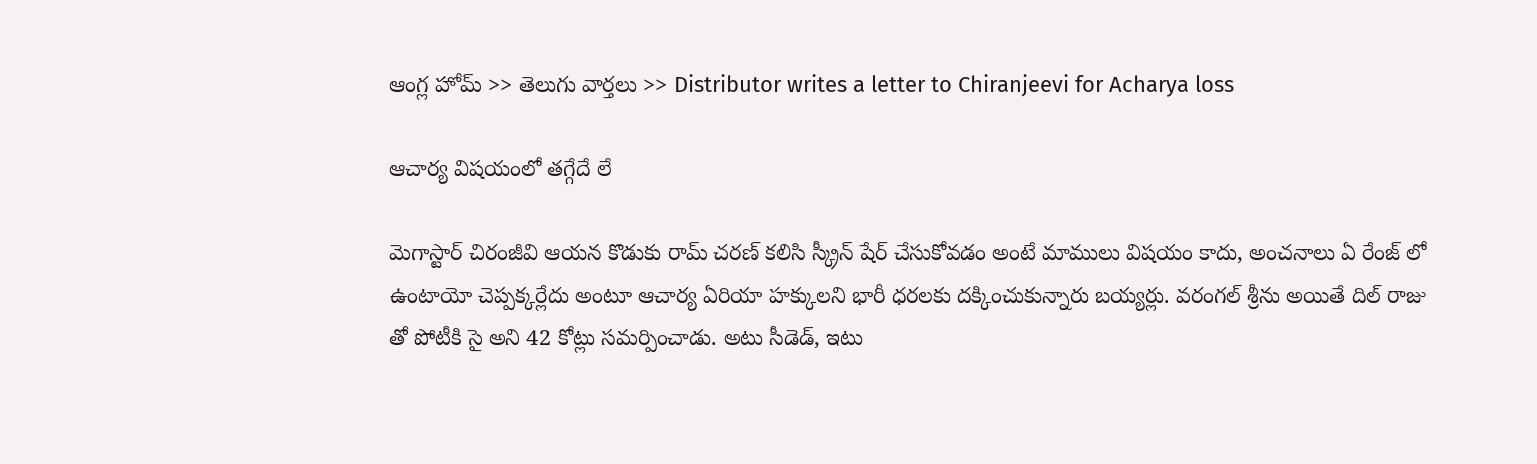ఆంగ్ల హోమ్ >> తెలుగు వార్తలు >> Distributor writes a letter to Chiranjeevi for Acharya loss

ఆచార్య విషయంలో తగ్గేదే లే

మెగాస్టార్ చిరంజీవి ఆయన కొడుకు రామ్ చరణ్ కలిసి స్క్రీన్ షేర్ చేసుకోవడం అంటే మాములు విషయం కాదు, అంచనాలు ఏ రేంజ్ లో ఉంటాయో చెప్పక్కర్లేదు అంటూ ఆచార్య ఏరియా హక్కులని భారీ ధరలకు దక్కించుకున్నారు బయ్యర్లు. వరంగల్ శ్రీను అయితే దిల్ రాజు తో పోటీకి సై అని 42 కోట్లు సమర్పించాడు. అటు సీడెడ్, ఇటు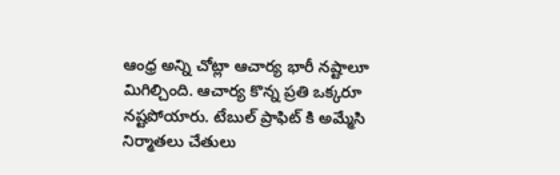ఆంధ్ర అన్ని చోట్లా ఆచార్య భారీ నష్టాలూ మిగిల్చింది. ఆచార్య కొన్న ప్రతి ఒక్కరూ నష్టపోయారు. టేబుల్ ప్రాఫిట్ కి అమ్మేసి నిర్మాతలు చేతులు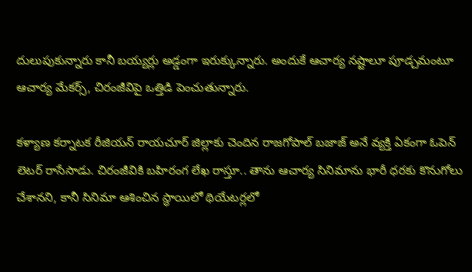దులుపుకున్నారు కానీ బయ్యర్లు అడ్డంగా ఇరుక్కున్నారు. అందుకే ఆచార్య నష్టాలూ పూడ్చమంటూ ఆచార్య మేకర్స్, చిరంజీవిపై ఒత్తిడి పెంచుతున్నారు.

కళ్యాణ కర్నాటక రీజియన్ రాయచూర్ జిల్లాకు చెందిన రాజగోపాల్ బజాజ్ అనే వ్యక్తి ఏకంగా ఓపెన్ లెటర్ రాసేసాడు. చిరంజీవికి బహిరంగ లేఖ రాస్తూ.. తాను ఆచార్య సినిమాను భారీ ధరకు కొనుగోలు చేశానని, కానీ సినిమా ఆశించిన స్థాయిలో థియేటర్లలో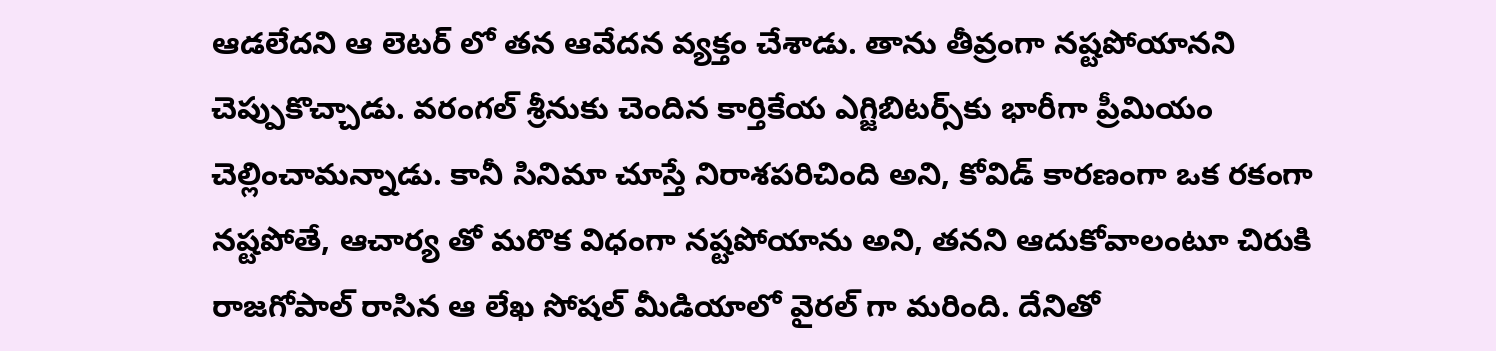ఆడలేదని ఆ లెటర్ లో తన ఆవేదన వ్యక్తం చేశాడు. తాను తీవ్రంగా నష్టపోయానని చెప్పుకొచ్చాడు. వరంగల్‌ శ్రీనుకు చెందిన కార్తికేయ ఎగ్జిబిటర్స్‌కు భారీగా ప్రీమియం చెల్లించామన్నాడు. కానీ సినిమా చూస్తే నిరాశపరిచింది అని, కోవిడ్ కారణంగా ఒక రకంగా నష్టపోతే, ఆచార్య తో మరొక విధంగా నష్టపోయాను అని, తనని ఆదుకోవాలంటూ చిరుకి రాజగోపాల్ రాసిన ఆ లేఖ సోషల్ మీడియాలో వైరల్ గా మరింది. దేనితో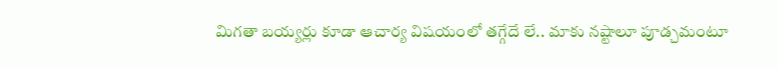మిగతా బయ్యర్లు కూడా ఆచార్య విషయంలో తగ్గేదే లే.. మాకు నష్టాలూ పూడ్చమంటూ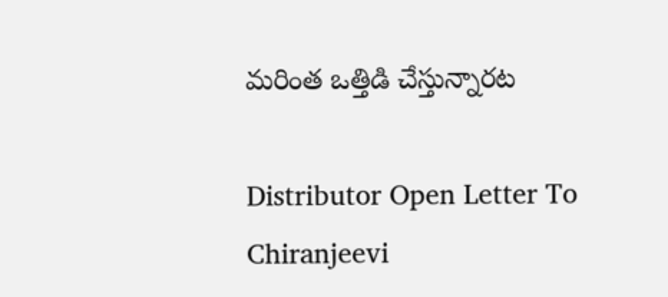మరింత ఒత్తిడి చేస్తున్నారట

Distributor Open Letter To Chiranjeevi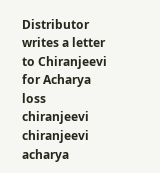Distributor writes a letter to Chiranjeevi for Acharya loss
chiranjeevi
chiranjeevi acharya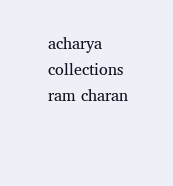acharya collections
ram charan